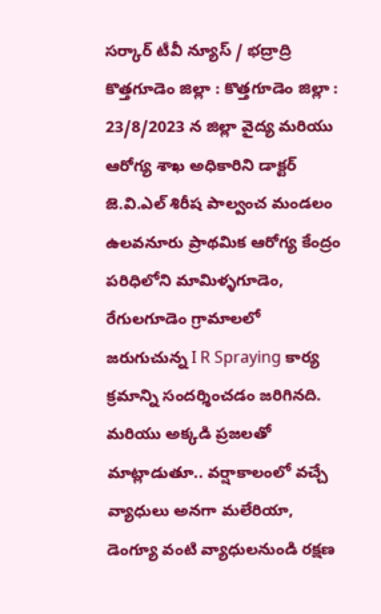సర్కార్ టీవీ న్యూస్ / భద్రాద్రి కొత్తగూడెం జిల్లా : కొత్తగూడెం జిల్లా : 23/8/2023 న జిల్లా వైద్య మరియు ఆరోగ్య శాఖ అధికారిని డాక్టర్ జె.వి.ఎల్ శిరీష పాల్వంచ మండలం ఉలవనూరు ప్రాథమిక ఆరోగ్య కేంద్రం పరిధిలోని మామిళ్ళగూడెం, రేగులగూడెం గ్రామాలలో జరుగుచున్న I R Spraying కార్య క్రమాన్ని సందర్శించడం జరిగినది. మరియు అక్కడి ప్రజలతో మాట్లాడుతూ.. వర్షాకాలంలో వచ్చే వ్యాధులు అనగా మలేరియా, డెంగ్యూ వంటి వ్యాధులనుండి రక్షణ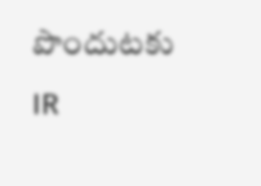పొందుటకు IR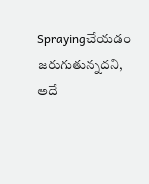Sprayingచేయడం జరుగుతున్నదని, అదే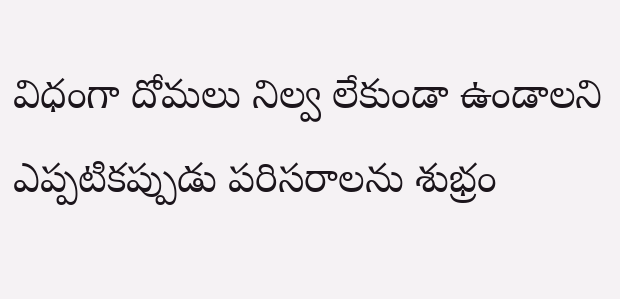విధంగా దోమలు నిల్వ లేకుండా ఉండాలని ఎప్పటికప్పుడు పరిసరాలను శుభ్రం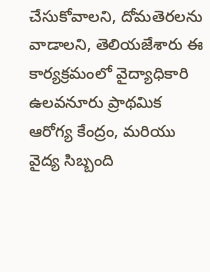చేసుకోవాలని, దోమతెరలను వాడాలని, తెలియజేశారు ఈ కార్యక్రమంలో వైద్యాధికారి ఉలవనూరు ప్రాథమిక ఆరోగ్య కేంద్రం, మరియు వైద్య సిబ్బంది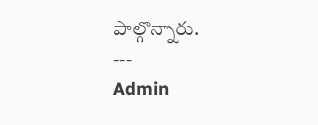పాల్గొన్నారు.
---
Admin